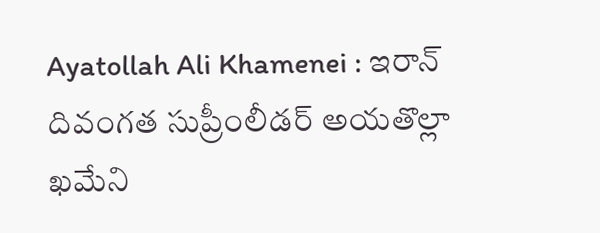Ayatollah Ali Khamenei : ఇరాన్ దివంగత సుప్రీంలీడర్ అయతొల్లా ఖమేని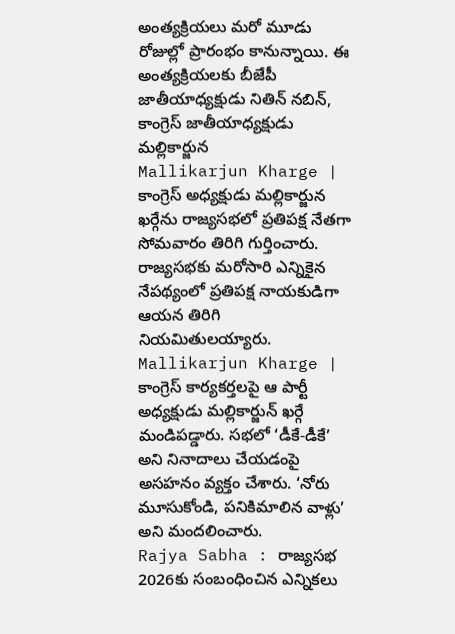అంత్యక్రియలు మరో మూడు రోజుల్లో ప్రారంభం కానున్నాయి. ఈ అంత్యక్రియలకు బీజేపీ జాతీయాధ్యక్షుడు నితిన్ నబిన్, కాంగ్రెస్ జాతీయాధ్యక్షుడు మల్లికార్జున
Mallikarjun Kharge | కాంగ్రెస్ అధ్యక్షుడు మల్లికార్జున ఖర్గేను రాజ్యసభలో ప్రతిపక్ష నేతగా సోమవారం తిరిగి గుర్తించారు. రాజ్యసభకు మరోసారి ఎన్నికైన నేపథ్యంలో ప్రతిపక్ష నాయకుడిగా ఆయన తిరిగి నియమితులయ్యారు.
Mallikarjun Kharge | కాంగ్రెస్ కార్యకర్తలపై ఆ పార్టీ అధ్యక్షుడు మల్లికార్జున్ ఖర్గే మండిపడ్డారు. సభలో ‘డీకే-డీకే’ అని నినాదాలు చేయడంపై అసహనం వ్యక్తం చేశారు. ‘నోరు మూసుకోండి, పనికిమాలిన వాళ్లు’ అని మందలించారు.
Rajya Sabha : రాజ్యసభ 2026కు సంబంధించిన ఎన్నికలు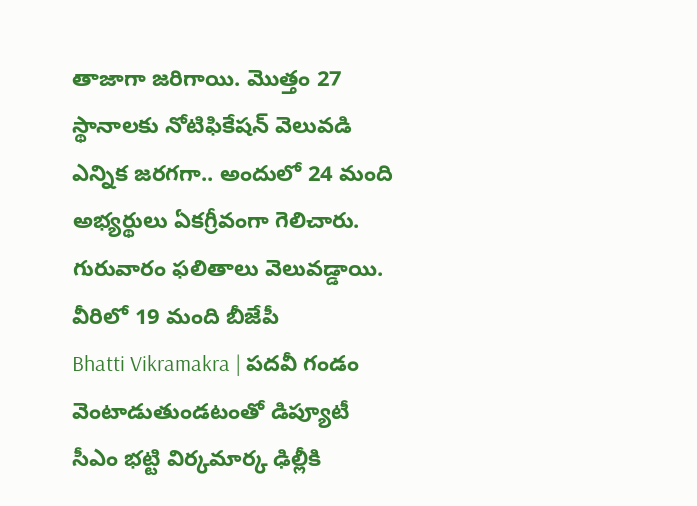తాజాగా జరిగాయి. మొత్తం 27 స్థానాలకు నోటిఫికేషన్ వెలువడి ఎన్నిక జరగగా.. అందులో 24 మంది అభ్యర్థులు ఏకగ్రీవంగా గెలిచారు. గురువారం ఫలితాలు వెలువడ్డాయి. వీరిలో 19 మంది బీజేపీ
Bhatti Vikramakra | పదవీ గండం వెంటాడుతుండటంతో డిప్యూటీ సీఎం భట్టి విర్కమార్క ఢిల్లీకి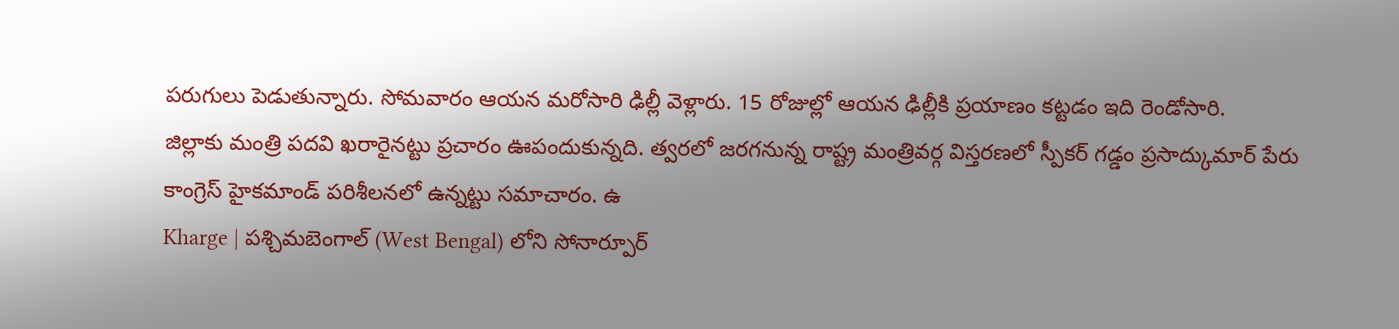పరుగులు పెడుతున్నారు. సోమవారం ఆయన మరోసారి ఢిల్లీ వెళ్లారు. 15 రోజుల్లో ఆయన ఢిల్లీకి ప్రయాణం కట్టడం ఇది రెండోసారి.
జిల్లాకు మంత్రి పదవి ఖరారైనట్టు ప్రచారం ఊపందుకున్నది. త్వరలో జరగనున్న రాష్ట్ర మంత్రివర్గ విస్తరణలో స్పీకర్ గడ్డం ప్రసాద్కుమార్ పేరు కాంగ్రెస్ హైకమాండ్ పరిశీలనలో ఉన్నట్టు సమాచారం. ఉ
Kharge | పశ్చిమబెంగాల్ (West Bengal) లోని సోనార్పూర్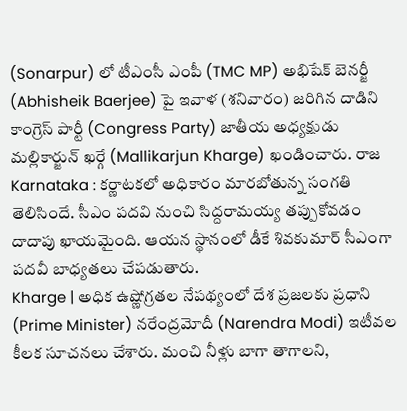(Sonarpur) లో టీఎంసీ ఎంపీ (TMC MP) అభిషేక్ బెనర్జీ (Abhisheik Baerjee) పై ఇవాళ (శనివారం) జరిగిన దాడిని కాంగ్రెస్ పార్టీ (Congress Party) జాతీయ అధ్యక్షుడు మల్లికార్జున్ ఖర్గే (Mallikarjun Kharge) ఖండించారు. రాజ
Karnataka : కర్ణాటకలో అధికారం మారబోతున్న సంగతి తెలిసిందే. సీఎం పదవి నుంచి సిద్దరామయ్య తప్పుకోవడం దాదాపు ఖాయమైంది. ఆయన స్థానంలో డీకే శివకుమార్ సీఎంగా పదవీ బాధ్యతలు చేపడుతారు.
Kharge | అధిక ఉష్ణోగ్రతల నేపథ్యంలో దేశ ప్రజలకు ప్రధాని (Prime Minister) నరేంద్రమోదీ (Narendra Modi) ఇటీవల కీలక సూచనలు చేశారు. మంచి నీళ్లు బాగా తాగాలని,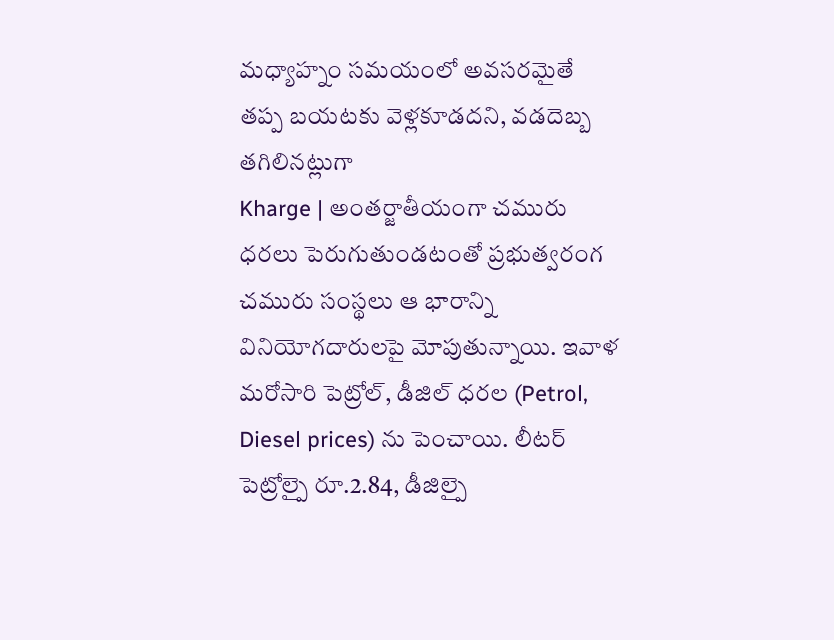మధ్యాహ్నం సమయంలో అవసరమైతే తప్ప బయటకు వెళ్లకూడదని, వడదెబ్బ తగిలినట్లుగా
Kharge | అంతర్జాతీయంగా చమురు ధరలు పెరుగుతుండటంతో ప్రభుత్వరంగ చమురు సంస్థలు ఆ భారాన్ని వినియోగదారులపై మోపుతున్నాయి. ఇవాళ మరోసారి పెట్రోల్, డీజిల్ ధరల (Petrol, Diesel prices) ను పెంచాయి. లీటర్ పెట్రోల్పై రూ.2.84, డీజిల్పై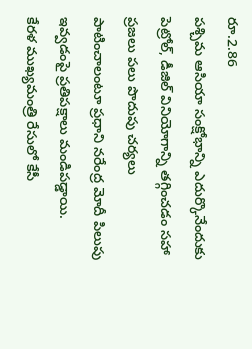రూ.2.86
పశ్చిమ ఆసియా సంక్షోభాన్ని ఎదుర్కొనేందుకు పెట్రోల్, డీజిల్ వినియోగాన్ని తగ్గించడం సహా ప్రజలు పలు పొదుపు చర్యలు పాటించాలంటూ ప్రధాని నరేంద్ర మోదీ పిలుపు ఇవ్వడంపై ప్రతిపక్షాలు మండిపడ్డాయి.
కేరళ ముఖ్యమంత్రి రేసులో కేసీ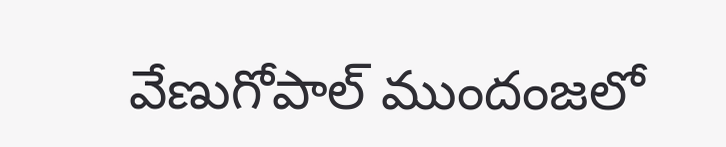వేణుగోపాల్ ముందంజలో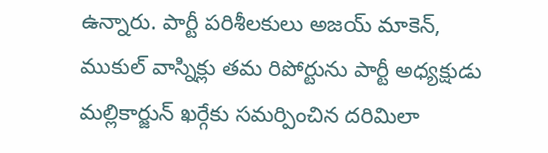ఉన్నారు. పార్టీ పరిశీలకులు అజయ్ మాకెన్, ముకుల్ వాస్నిక్లు తమ రిపోర్టును పార్టీ అధ్యక్షుడు మల్లికార్జున్ ఖర్గేకు సమర్పించిన దరిమిలా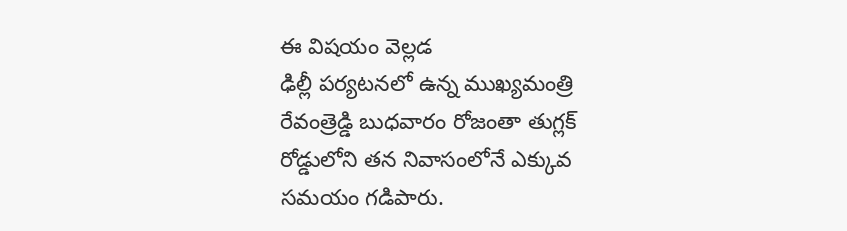ఈ విషయం వెల్లడ
ఢిల్లీ పర్యటనలో ఉన్న ముఖ్యమంత్రి రేవంత్రెడ్డి బుధవారం రోజంతా తుగ్లక్ రోడ్డులోని తన నివాసంలోనే ఎక్కువ సమయం గడిపారు.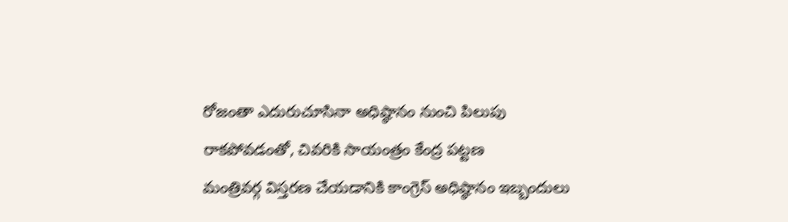రోజంతా ఎదురుచూసినా అధిష్ఠానం నుంచి పిలుపు రాకపోవడంతో, చివరికి సాయంత్రం కేంద్ర పట్టణ
మంత్రివర్గ విస్తరణ చేయడానికి కాంగ్రెస్ అధిష్ఠానం ఇబ్బందులు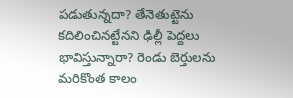పడుతున్నదా? తేనెతుట్టెను కదిలించినట్టేనని ఢిల్లీ పెద్దలు భావిస్తున్నారా? రెండు బెర్తులను మరికొంత కాలం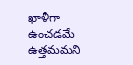ఖాళీగా ఉంచడమే ఉత్తమమని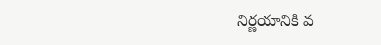నిర్ణయానికి వ